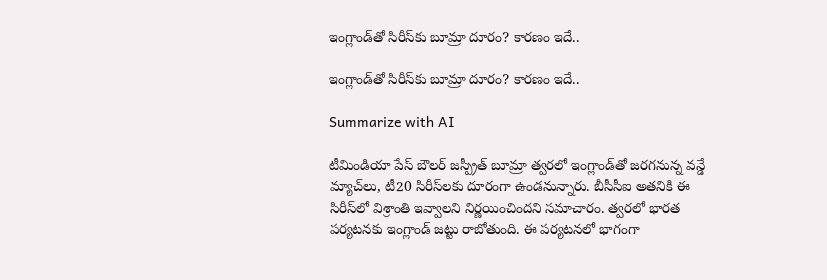ఇంగ్లాండ్‌తో సిరీస్‌కు బూమ్రా దూరం? కారణం ఇదే..

ఇంగ్లాండ్‌తో సిరీస్‌కు బూమ్రా దూరం? కారణం ఇదే..

Summarize with AI

టీమిండియా పేస్ బౌలర్ జస్ప్రీత్ బూమ్రా త్వరలో ఇంగ్లాండ్‌తో జరగనున్న వన్డే మ్యాచ్‌లు, టీ20 సిరీస్‌లకు దూరంగా ఉండనున్నారు. బీసీసీఐ అతనికి ఈ సిరీస్‌లో విశ్రాంతి ఇవ్వాలని నిర్ణయించిందని సమాచారం. త్వరలో భారత పర్యటనకు ఇంగ్లాండ్ జట్టు రాబోతుంది. ఈ పర్యటనలో భాగంగా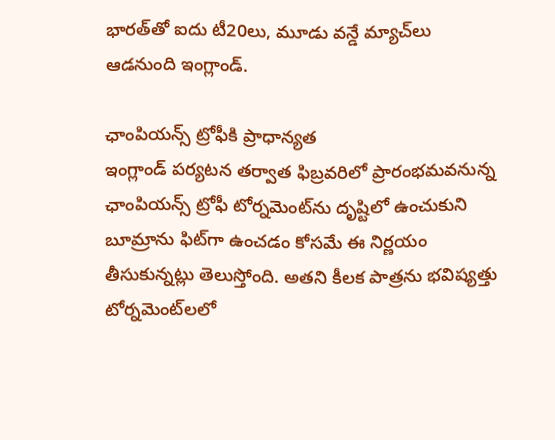భార‌త్‌తో ఐదు టీ20లు, మూడు వన్డే మ్యాచ్‌లు ఆడ‌నుంది ఇంగ్లాండ్‌.

ఛాంపియన్స్ ట్రోఫీకి ప్రాధాన్యత
ఇంగ్లాండ్ పర్యటన తర్వాత ఫిబ్రవరిలో ప్రారంభమవనున్న ఛాంపియన్స్ ట్రోఫీ టోర్నమెంట్‌ను దృష్టిలో ఉంచుకుని బూమ్రాను ఫిట్‌గా ఉంచడం కోసమే ఈ నిర్ణయం తీసుకున్నట్లు తెలుస్తోంది. అతని కీలక పాత్రను భవిష్యత్తు టోర్నమెంట్‌లలో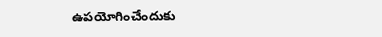ఉపయోగించేందుకు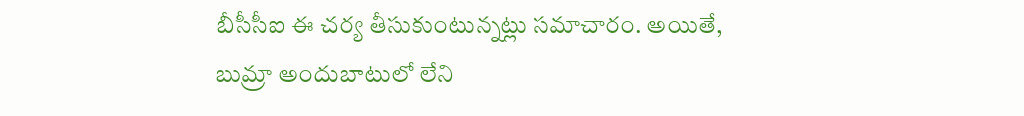బీసీసీఐ ఈ చర్య తీసుకుంటున్నట్లు సమాచారం. అయితే, బుమ్రా అందుబాటులో లేని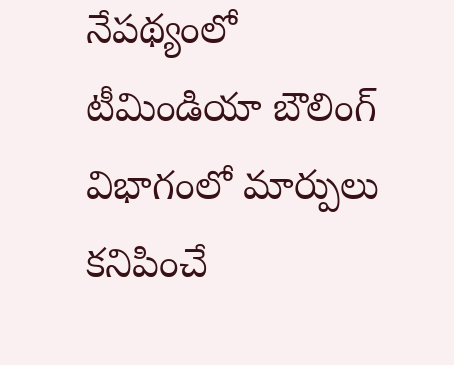నేపథ్యంలో టీమిండియా బౌలింగ్ విభాగంలో మార్పులు కనిపించే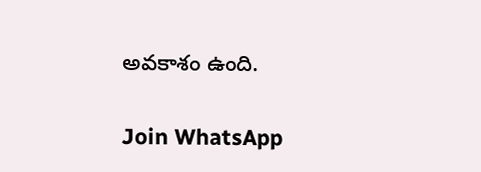అవకాశం ఉంది.

Join WhatsApp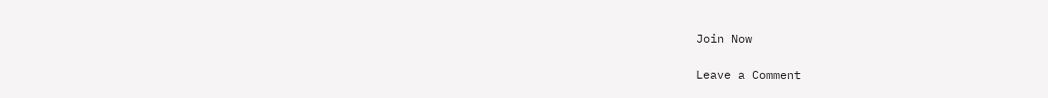Join Now

Leave a Comment